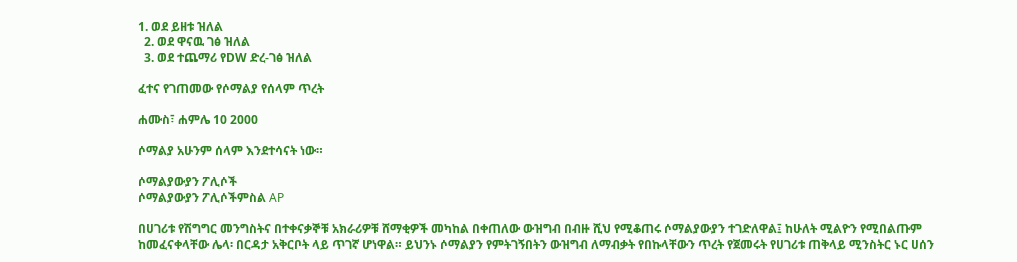1. ወደ ይዘቱ ዝለል
  2. ወደ ዋናዉ ገፅ ዝለል
  3. ወደ ተጨማሪ የDW ድረ-ገፅ ዝለል

ፈተና የገጠመው የሶማልያ የሰላም ጥረት

ሐሙስ፣ ሐምሌ 10 2000

ሶማልያ አሁንም ሰላም እንደተሳናት ነው።

ሶማልያውያን ፖሊሶች
ሶማልያውያን ፖሊሶችምስል AP

በሀገሪቱ የሽግግር መንግስትና በተቀናቃኞቹ አክራሪዎቹ ሸማቂዎች መካከል በቀጠለው ውዝግብ በብዙ ሺህ የሚቆጠሩ ሶማልያውያን ተገድለዋል፤ ከሁለት ሚልዮን የሚበልጡም ከመፈናቀላቸው ሌላ፡ በርዳታ አቅርቦት ላይ ጥገኛ ሆነዋል። ይህንኑ ሶማልያን የምትገኝበትን ውዝግብ ለማብቃት የበኩላቸውን ጥረት የጀመሩት የሀገሪቱ ጠቅላይ ሚንስትር ኑር ሀሰን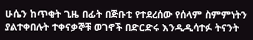ሁሴን ከጥቂት ጊዜ በፊት በጅቡቲ የተደረሰው የሰላም ስምምነትን ያልተቀበሉት ተቀናቃኞቹ ወገኖች በድርድሩ እንዲዲሳተፉ ትናንት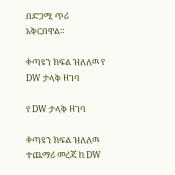በድጋሚ ጥሪ አቅርበዋል።

ቀጣዩን ክፍል ዝለለዉ የ DW ታላቅ ዘገባ

የ DW ታላቅ ዘገባ

ቀጣዩን ክፍል ዝለለዉ ተጨማሪ መረጃ ከ DW